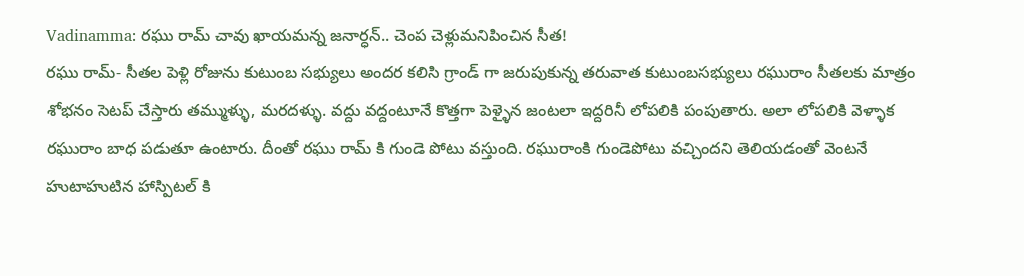Vadinamma: రఘు రామ్ చావు ఖాయమన్న జనార్ధన్.. చెంప చెళ్లుమనిపించిన సీత!
రఘు రామ్- సీతల పెళ్లి రోజును కుటుంబ సభ్యులు అందర కలిసి గ్రాండ్ గా జరుపుకున్న తరువాత కుటుంబసభ్యులు రఘురాం సీతలకు మాత్రం శోభనం సెటప్ చేస్తారు తమ్ముళ్ళు, మరదళ్ళు. వద్దు వద్దంటూనే కొత్తగా పెళ్ళైన జంటలా ఇద్దరినీ లోపలికి పంపుతారు. అలా లోపలికి వెళ్ళాక రఘురాం బాధ పడుతూ ఉంటారు. దీంతో రఘు రామ్ కి గుండె పోటు వస్తుంది. రఘురాంకి గుండెపోటు వచ్చిందని తెలియడంతో వెంటనే హుటాహుటిన హాస్పిటల్ కి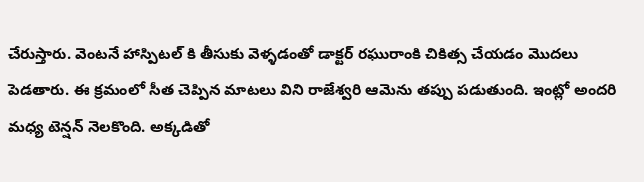చేరుస్తారు. వెంటనే హాస్పిటల్ కి తీసుకు వెళ్ళడంతో డాక్టర్ రఘురాంకి చికిత్స చేయడం మొదలు పెడతారు. ఈ క్రమంలో సీత చెప్పిన మాటలు విని రాజేశ్వరి ఆమెను తప్పు పడుతుంది. ఇంట్లో అందరి మధ్య టెన్షన్ నెలకొంది. అక్కడితో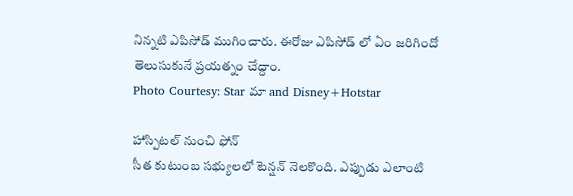నిన్నటి ఎపిసోడ్ ముగించారు. ఈరోజు ఎపిసోడ్ లో ఏం జరిగిందో తెలుసుకునే ప్రయత్నం చేద్దాం.
Photo Courtesy: Star మా and Disney+Hotstar

హాస్పిటల్ నుంచి ఫోన్
సీత కుటుంబ సభ్యులలో టెన్షన్ నెలకొంది. ఎప్పుడు ఎలాంటి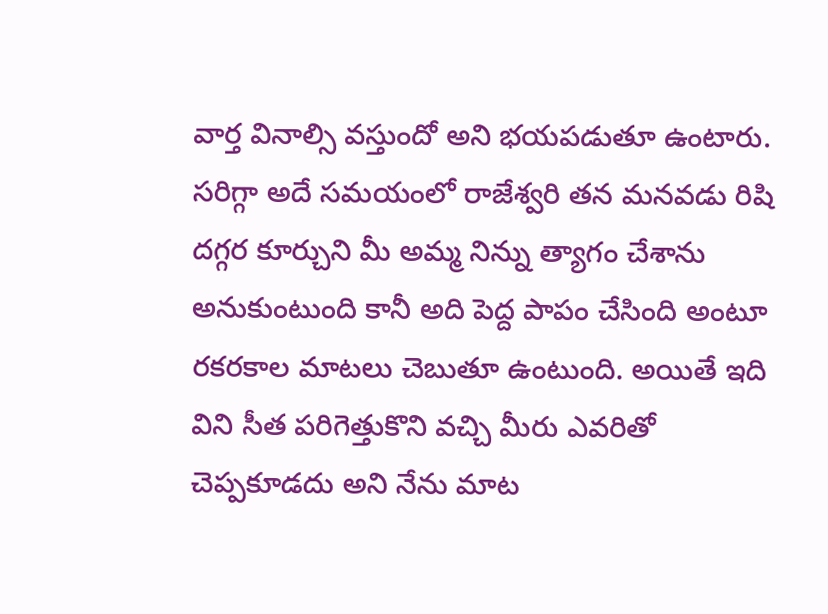వార్త వినాల్సి వస్తుందో అని భయపడుతూ ఉంటారు. సరిగ్గా అదే సమయంలో రాజేశ్వరి తన మనవడు రిషి దగ్గర కూర్చుని మీ అమ్మ నిన్ను త్యాగం చేశాను అనుకుంటుంది కానీ అది పెద్ద పాపం చేసింది అంటూ రకరకాల మాటలు చెబుతూ ఉంటుంది. అయితే ఇది విని సీత పరిగెత్తుకొని వచ్చి మీరు ఎవరితో చెప్పకూడదు అని నేను మాట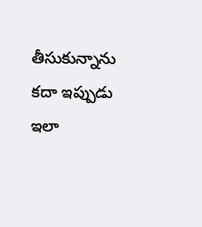తీసుకున్నాను కదా ఇప్పుడు ఇలా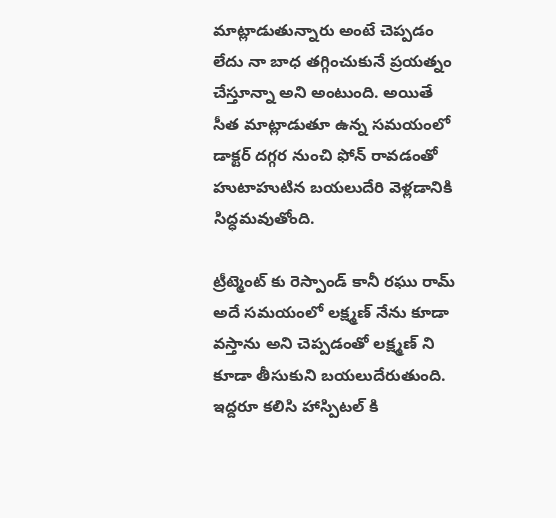మాట్లాడుతున్నారు అంటే చెప్పడం లేదు నా బాధ తగ్గించుకునే ప్రయత్నం చేస్తూన్నా అని అంటుంది. అయితే సీత మాట్లాడుతూ ఉన్న సమయంలో డాక్టర్ దగ్గర నుంచి ఫోన్ రావడంతో హుటాహుటిన బయలుదేరి వెళ్లడానికి సిద్ధమవుతోంది.

ట్రీట్మెంట్ కు రెస్పాండ్ కానీ రఘు రామ్
అదే సమయంలో లక్ష్మణ్ నేను కూడా వస్తాను అని చెప్పడంతో లక్ష్మణ్ ని కూడా తీసుకుని బయలుదేరుతుంది. ఇద్దరూ కలిసి హాస్పిటల్ కి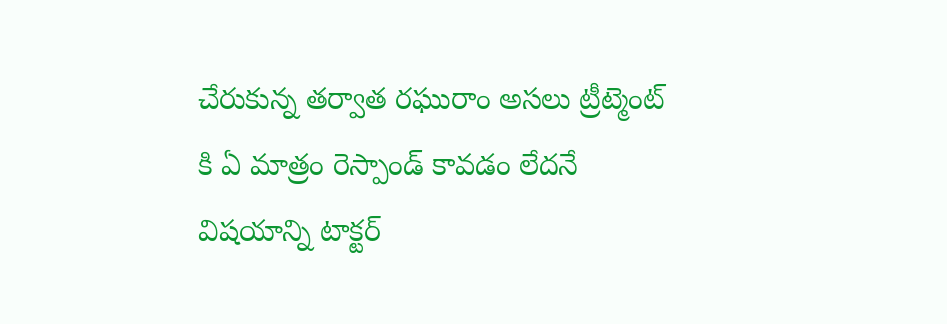చేరుకున్న తర్వాత రఘురాం అసలు ట్రీట్మెంట్ కి ఏ మాత్రం రెస్పాండ్ కావడం లేదనే విషయాన్ని టాక్టర్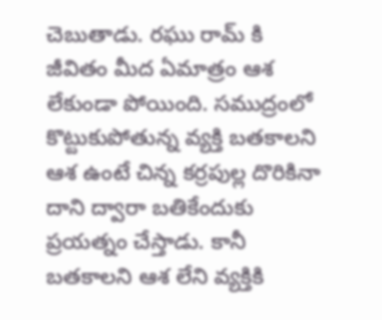చెబుతాడు. రఘు రామ్ కి జీవితం మీద ఏమాత్రం ఆశ లేకుండా పోయింది. సముద్రంలో కొట్టుకుపోతున్న వ్యక్తి బతకాలని ఆశ ఉంటే చిన్న కర్రపుల్ల దొరికినా దాని ద్వారా బతికేందుకు ప్రయత్నం చేస్తాడు. కానీ బతకాలని ఆశ లేని వ్యక్తికి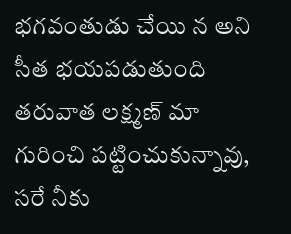భగవంతుడు చేయి న అని సీత భయపడుతుంది తరువాత లక్ష్మణ్ మా గురించి పట్టించుకున్నావు, సరే నీకు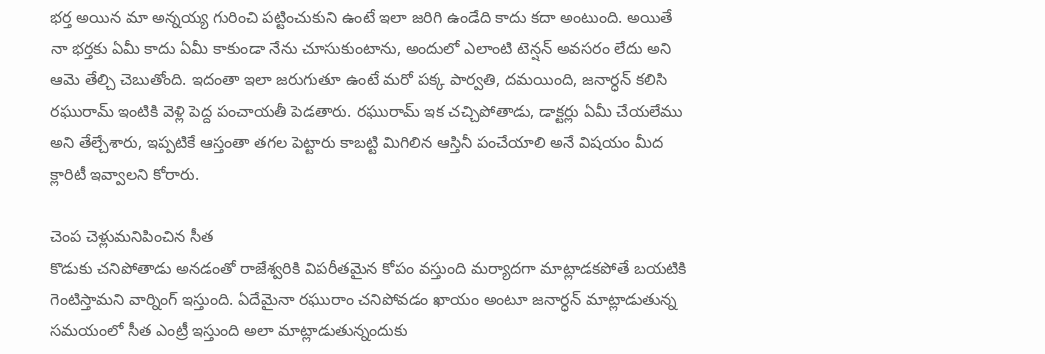భర్త అయిన మా అన్నయ్య గురించి పట్టించుకుని ఉంటే ఇలా జరిగి ఉండేది కాదు కదా అంటుంది. అయితే నా భర్తకు ఏమీ కాదు ఏమీ కాకుండా నేను చూసుకుంటాను, అందులో ఎలాంటి టెన్షన్ అవసరం లేదు అని ఆమె తేల్చి చెబుతోంది. ఇదంతా ఇలా జరుగుతూ ఉంటే మరో పక్క పార్వతి, దమయింది, జనార్ధన్ కలిసి రఘురామ్ ఇంటికి వెళ్లి పెద్ద పంచాయతీ పెడతారు. రఘురామ్ ఇక చచ్చిపోతాడు, డాక్టర్లు ఏమీ చేయలేము అని తేల్చేశారు, ఇప్పటికే ఆస్తంతా తగల పెట్టారు కాబట్టి మిగిలిన ఆస్తినీ పంచేయాలి అనే విషయం మీద క్లారిటీ ఇవ్వాలని కోరారు.

చెంప చెళ్లుమనిపించిన సీత
కొడుకు చనిపోతాడు అనడంతో రాజేశ్వరికి విపరీతమైన కోపం వస్తుంది మర్యాదగా మాట్లాడకపోతే బయటికి గెంటిస్తామని వార్నింగ్ ఇస్తుంది. ఏదేమైనా రఘురాం చనిపోవడం ఖాయం అంటూ జనార్ధన్ మాట్లాడుతున్న సమయంలో సీత ఎంట్రీ ఇస్తుంది అలా మాట్లాడుతున్నందుకు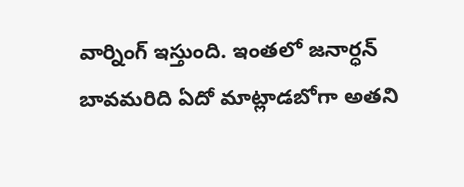వార్నింగ్ ఇస్తుంది. ఇంతలో జనార్ధన్ బావమరిది ఏదో మాట్లాడబోగా అతని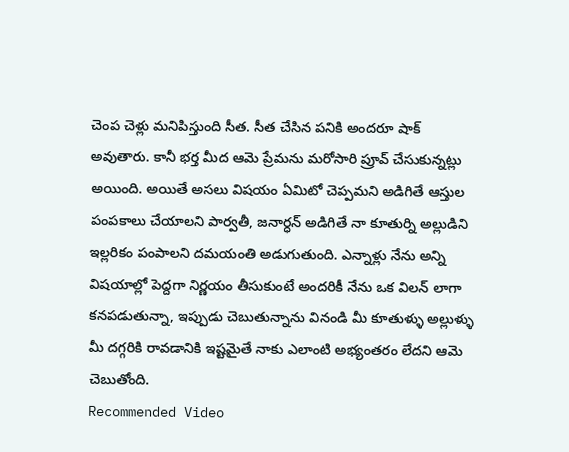చెంప చెళ్లు మనిపిస్తుంది సీత. సీత చేసిన పనికి అందరూ షాక్ అవుతారు. కానీ భర్త మీద ఆమె ప్రేమను మరోసారి ప్రూవ్ చేసుకున్నట్లు అయింది. అయితే అసలు విషయం ఏమిటో చెప్పమని అడిగితే ఆస్తుల పంపకాలు చేయాలని పార్వతీ, జనార్ధన్ అడిగితే నా కూతుర్ని అల్లుడిని ఇల్లరికం పంపాలని దమయంతి అడుగుతుంది. ఎన్నాళ్లు నేను అన్ని విషయాల్లో పెద్దగా నిర్ణయం తీసుకుంటే అందరికీ నేను ఒక విలన్ లాగా కనపడుతున్నా, ఇప్పుడు చెబుతున్నాను వినండి మీ కూతుళ్ళు అల్లుళ్ళు మీ దగ్గరికి రావడానికి ఇష్టమైతే నాకు ఎలాంటి అభ్యంతరం లేదని ఆమె చెబుతోంది.
Recommended Video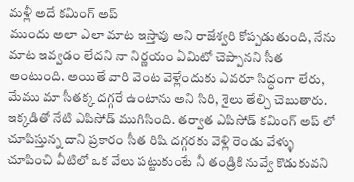మళ్లీ అదే కమింగ్ అప్
ముందు అలా ఎలా మాట ఇస్తావు అని రాజేశ్వరి కోప్పడుతుంది, నేను మాట ఇవ్వడం లేదని నా నిర్ణయం ఏమిటో చెప్పానని సీత అంటుంది. అయితే వారి వెంట వెళ్లేందుకు ఎవరూ సిద్ధంగా లేరు, మేము మా సీతక్క దగ్గరే ఉంటాను అని సిరి, శైలు తేల్చి చెబుతారు. ఇక్కడితో నేటి ఎపిసోడ్ ముగిసింది. తర్వాత ఎపిసోడ్ కమింగ్ అప్ లో చూపిస్తున్న దాని ప్రకారం సీత రిషి దగ్గరకు వెళ్లి రెండు వేళ్ళు చూపించి వీటిలో ఒక వేలు పట్టుకుంటే నీ తండ్రికి నువ్వే కొడుకువని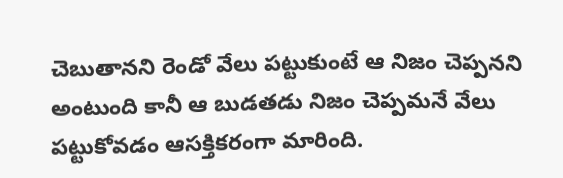చెబుతానని రెండో వేలు పట్టుకుంటే ఆ నిజం చెప్పనని అంటుంది కానీ ఆ బుడతడు నిజం చెప్పమనే వేలు పట్టుకోవడం ఆసక్తికరంగా మారింది.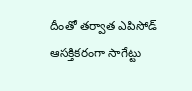దీంతో తర్వాత ఎపిసోడ్ ఆసక్తికరంగా సాగేట్టు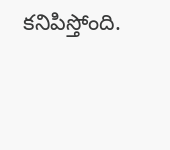కనిపిస్తోంది.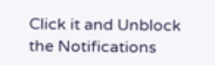Click it and Unblock the Notifications